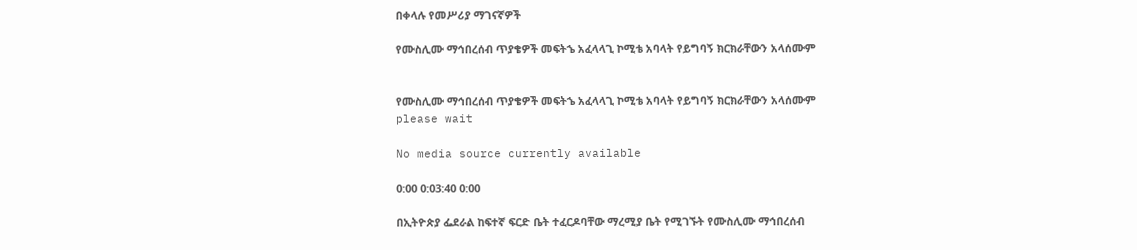በቀላሉ የመሥሪያ ማገናኛዎች

የሙስሊሙ ማኅበረሰብ ጥያቄዎች መፍትኄ አፈላላጊ ኮሚቴ አባላት የይግባኝ ክርክራቸውን አላሰሙም


የሙስሊሙ ማኅበረሰብ ጥያቄዎች መፍትኄ አፈላላጊ ኮሚቴ አባላት የይግባኝ ክርክራቸውን አላሰሙም
please wait

No media source currently available

0:00 0:03:40 0:00

በኢትዮጵያ ፌደራል ከፍተኛ ፍርድ ቤት ተፈርዶባቸው ማረሚያ ቤት የሚገኙት የሙስሊሙ ማኅበረሰብ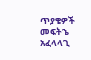ጥያቄዎች መፍትኄ አፈላላጊ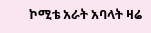ኮሚቴ አራት አባላት ዛሬ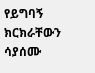የይግባኝ ክርክራቸውን ሳያሰሙ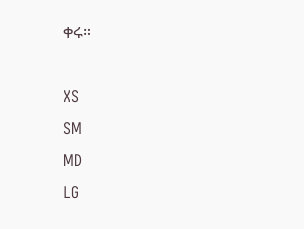ቀሩ።

XS
SM
MD
LG